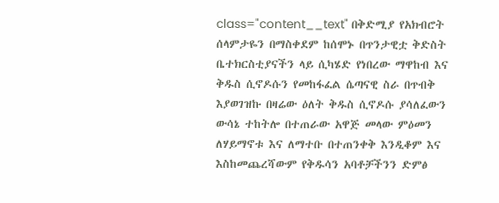class="content__text" በቅድሚያ የአክብሮት ሰላምታዬን በማስቀደም ከሰሞኑ በጥንታዊቷ ቅድስት ቤተክርስቲያናችን ላይ ሲካሄድ የነበረው ማዋከብ እና ቅዱስ ሲኖዶሱን የመከፋፈል ሴጣናዊ ስራ በጥብቅ እያወገዝኩ በዛሬው ዕለት ቅዱስ ሲኖዶሱ ያሳለፈውን ውሳኔ ተከትሎ በተጠራው አዋጅ መላው ምዕመን ለሃይማኖቱ እና ለማተቡ በተጠንቀቅ እንዲቆም እና እስከመጨረሻውም የቅዱሳን አባቶቻችንን ድምፅ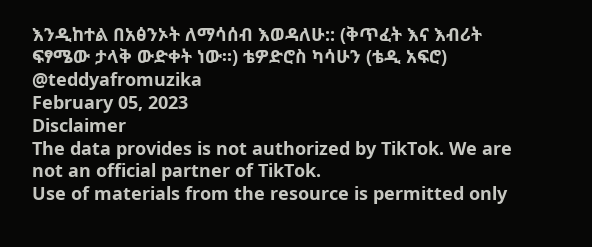እንዲከተል በአፅንኦት ለማሳሰብ እወዳለሁ:: (ቅጥፈት እና እብሪት ፍፃሜው ታላቅ ውድቀት ነው።) ቴዎድሮስ ካሳሁን (ቴዲ አፍሮ) @teddyafromuzika
February 05, 2023
Disclaimer
The data provides is not authorized by TikTok. We are not an official partner of TikTok.
Use of materials from the resource is permitted only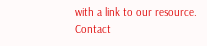with a link to our resource.
Contact